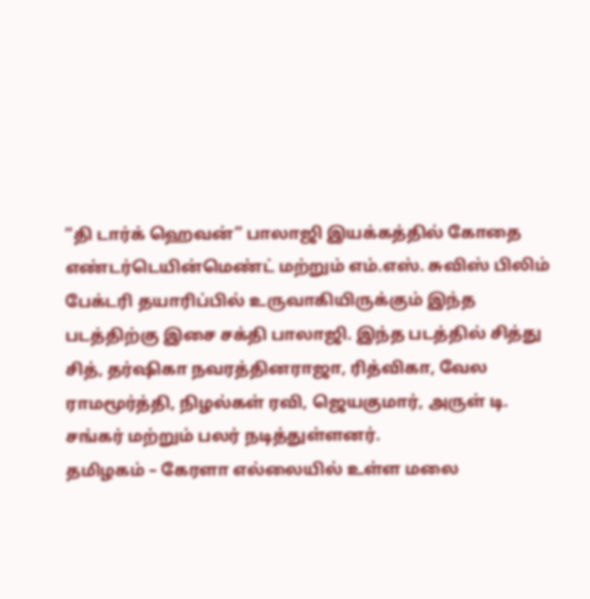“தி டார்க் ஹெவன்” பாலாஜி இயக்கத்தில் கோதை எண்டர்டெயின்மெண்ட் மற்றும் எம்.எஸ். சுவிஸ் பிலிம் பேக்டரி தயாரிப்பில் உருவாகியிருக்கும் இந்த படத்திற்கு இசை சக்தி பாலாஜி. இந்த படத்தில் சித்து சித், தர்ஷிகா நவரத்தினராஜா, ரித்விகா, வேல ராமமூர்த்தி, நிழல்கள் ரவி, ஜெயகுமார், அருள் டி. சங்கர் மற்றும் பலர் நடித்துள்ளனர்.
தமிழகம் – கேரளா எல்லையில் உள்ள மலை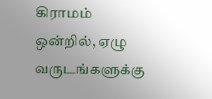கிராமம் ஒன்றில், ஏழு வருடங்களுக்கு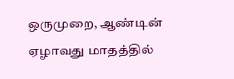ஒருமுறை, ஆண்டின் ஏழாவது மாதத்தில்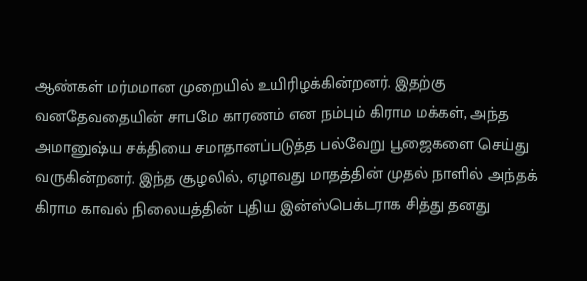ஆண்கள் மர்மமான முறையில் உயிரிழக்கின்றனர். இதற்கு வனதேவதையின் சாபமே காரணம் என நம்பும் கிராம மக்கள், அந்த அமானுஷ்ய சக்தியை சமாதானப்படுத்த பல்வேறு பூஜைகளை செய்து வருகின்றனர். இந்த சூழலில், ஏழாவது மாதத்தின் முதல் நாளில் அந்தக் கிராம காவல் நிலையத்தின் புதிய இன்ஸ்பெக்டராக சித்து தனது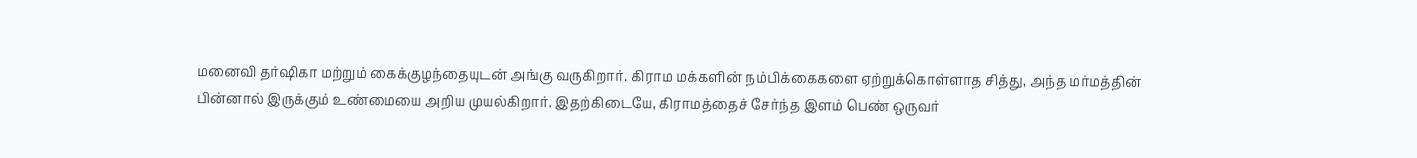மனைவி தர்ஷிகா மற்றும் கைக்குழந்தையுடன் அங்கு வருகிறார். கிராம மக்களின் நம்பிக்கைகளை ஏற்றுக்கொள்ளாத சித்து, அந்த மர்மத்தின் பின்னால் இருக்கும் உண்மையை அறிய முயல்கிறார். இதற்கிடையே, கிராமத்தைச் சேர்ந்த இளம் பெண் ஒருவர்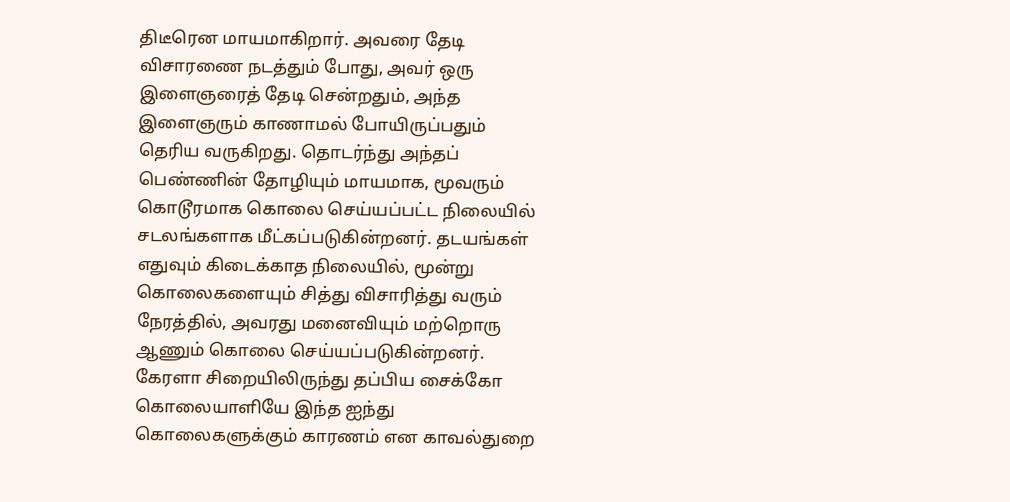திடீரென மாயமாகிறார். அவரை தேடி விசாரணை நடத்தும் போது, அவர் ஒரு இளைஞரைத் தேடி சென்றதும், அந்த இளைஞரும் காணாமல் போயிருப்பதும் தெரிய வருகிறது. தொடர்ந்து அந்தப் பெண்ணின் தோழியும் மாயமாக, மூவரும் கொடூரமாக கொலை செய்யப்பட்ட நிலையில் சடலங்களாக மீட்கப்படுகின்றனர். தடயங்கள் எதுவும் கிடைக்காத நிலையில், மூன்று கொலைகளையும் சித்து விசாரித்து வரும் நேரத்தில், அவரது மனைவியும் மற்றொரு ஆணும் கொலை செய்யப்படுகின்றனர். கேரளா சிறையிலிருந்து தப்பிய சைக்கோ கொலையாளியே இந்த ஐந்து கொலைகளுக்கும் காரணம் என காவல்துறை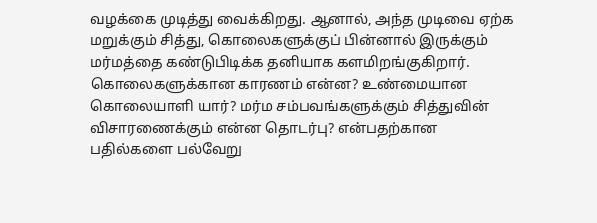வழக்கை முடித்து வைக்கிறது. ஆனால், அந்த முடிவை ஏற்க மறுக்கும் சித்து, கொலைகளுக்குப் பின்னால் இருக்கும் மர்மத்தை கண்டுபிடிக்க தனியாக களமிறங்குகிறார். கொலைகளுக்கான காரணம் என்ன? உண்மையான கொலையாளி யார்? மர்ம சம்பவங்களுக்கும் சித்துவின் விசாரணைக்கும் என்ன தொடர்பு? என்பதற்கான பதில்களை பல்வேறு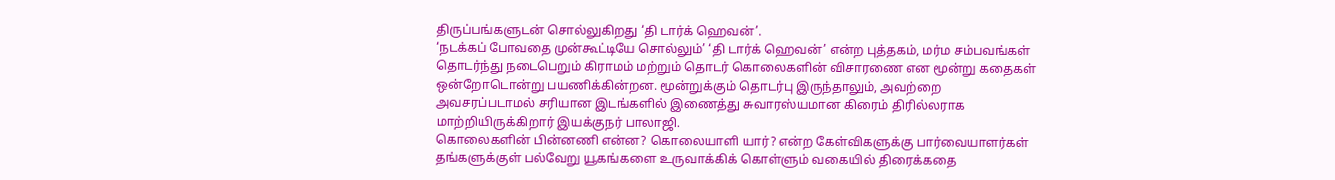திருப்பங்களுடன் சொல்லுகிறது ‘தி டார்க் ஹெவன்’.
‘நடக்கப் போவதை முன்கூட்டியே சொல்லும்’ ‘தி டார்க் ஹெவன்’ என்ற புத்தகம், மர்ம சம்பவங்கள் தொடர்ந்து நடைபெறும் கிராமம் மற்றும் தொடர் கொலைகளின் விசாரணை என மூன்று கதைகள் ஒன்றோடொன்று பயணிக்கின்றன. மூன்றுக்கும் தொடர்பு இருந்தாலும், அவற்றை அவசரப்படாமல் சரியான இடங்களில் இணைத்து சுவாரஸ்யமான கிரைம் திரில்லராக மாற்றியிருக்கிறார் இயக்குநர் பாலாஜி.
கொலைகளின் பின்னணி என்ன? கொலையாளி யார்? என்ற கேள்விகளுக்கு பார்வையாளர்கள் தங்களுக்குள் பல்வேறு யூகங்களை உருவாக்கிக் கொள்ளும் வகையில் திரைக்கதை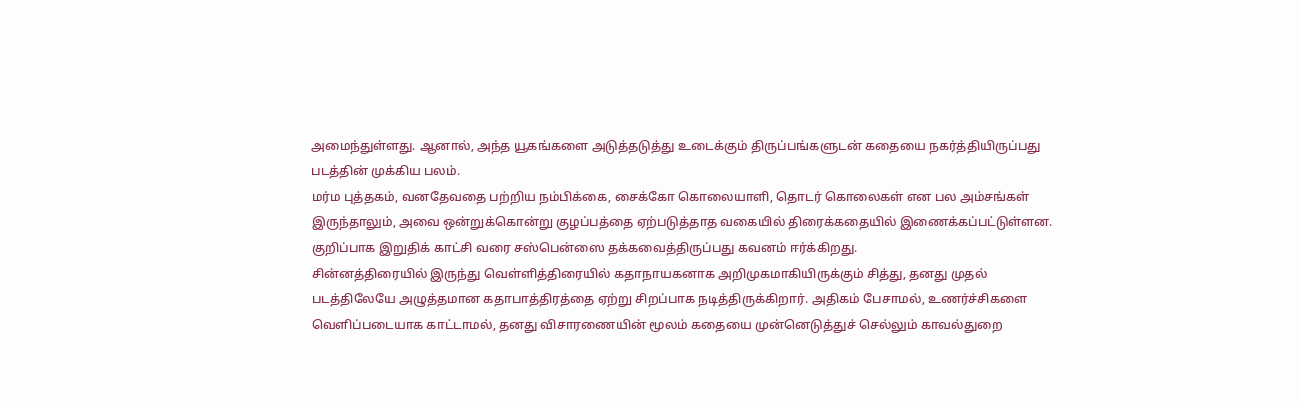அமைந்துள்ளது. ஆனால், அந்த யூகங்களை அடுத்தடுத்து உடைக்கும் திருப்பங்களுடன் கதையை நகர்த்தியிருப்பது படத்தின் முக்கிய பலம்.
மர்ம புத்தகம், வனதேவதை பற்றிய நம்பிக்கை, சைக்கோ கொலையாளி, தொடர் கொலைகள் என பல அம்சங்கள் இருந்தாலும், அவை ஒன்றுக்கொன்று குழப்பத்தை ஏற்படுத்தாத வகையில் திரைக்கதையில் இணைக்கப்பட்டுள்ளன. குறிப்பாக இறுதிக் காட்சி வரை சஸ்பென்ஸை தக்கவைத்திருப்பது கவனம் ஈர்க்கிறது.
சின்னத்திரையில் இருந்து வெள்ளித்திரையில் கதாநாயகனாக அறிமுகமாகியிருக்கும் சித்து, தனது முதல் படத்திலேயே அழுத்தமான கதாபாத்திரத்தை ஏற்று சிறப்பாக நடித்திருக்கிறார். அதிகம் பேசாமல், உணர்ச்சிகளை வெளிப்படையாக காட்டாமல், தனது விசாரணையின் மூலம் கதையை முன்னெடுத்துச் செல்லும் காவல்துறை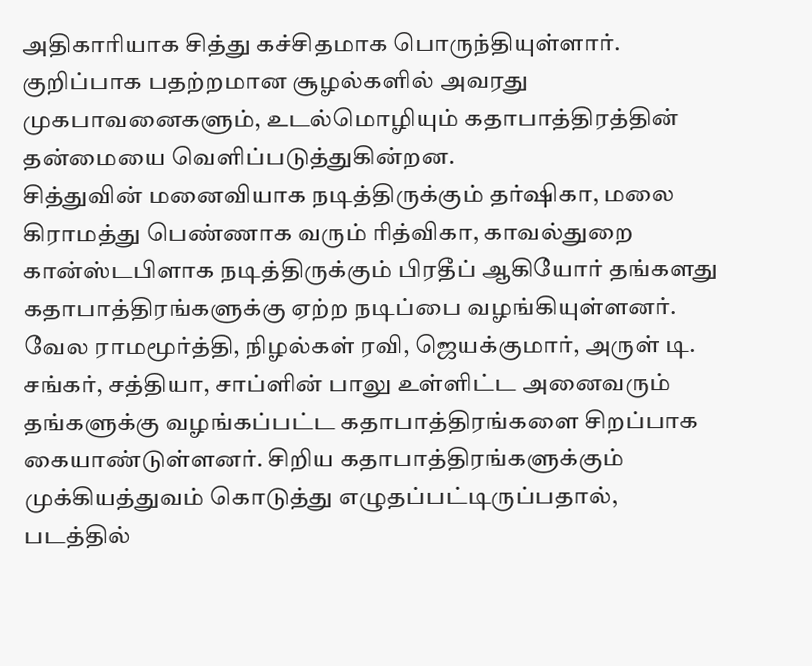அதிகாரியாக சித்து கச்சிதமாக பொருந்தியுள்ளார். குறிப்பாக பதற்றமான சூழல்களில் அவரது முகபாவனைகளும், உடல்மொழியும் கதாபாத்திரத்தின் தன்மையை வெளிப்படுத்துகின்றன.
சித்துவின் மனைவியாக நடித்திருக்கும் தர்ஷிகா, மலை கிராமத்து பெண்ணாக வரும் ரித்விகா, காவல்துறை கான்ஸ்டபிளாக நடித்திருக்கும் பிரதீப் ஆகியோர் தங்களது கதாபாத்திரங்களுக்கு ஏற்ற நடிப்பை வழங்கியுள்ளனர்.
வேல ராமமூர்த்தி, நிழல்கள் ரவி, ஜெயக்குமார், அருள் டி. சங்கர், சத்தியா, சாப்ளின் பாலு உள்ளிட்ட அனைவரும் தங்களுக்கு வழங்கப்பட்ட கதாபாத்திரங்களை சிறப்பாக கையாண்டுள்ளனர். சிறிய கதாபாத்திரங்களுக்கும் முக்கியத்துவம் கொடுத்து எழுதப்பட்டிருப்பதால், படத்தில்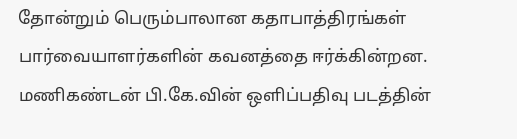தோன்றும் பெரும்பாலான கதாபாத்திரங்கள் பார்வையாளர்களின் கவனத்தை ஈர்க்கின்றன.
மணிகண்டன் பி.கே.வின் ஒளிப்பதிவு படத்தின்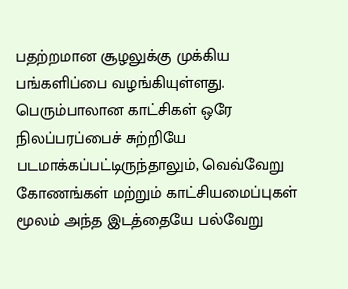பதற்றமான சூழலுக்கு முக்கிய பங்களிப்பை வழங்கியுள்ளது. பெரும்பாலான காட்சிகள் ஒரே நிலப்பரப்பைச் சுற்றியே படமாக்கப்பட்டிருந்தாலும், வெவ்வேறு கோணங்கள் மற்றும் காட்சியமைப்புகள் மூலம் அந்த இடத்தையே பல்வேறு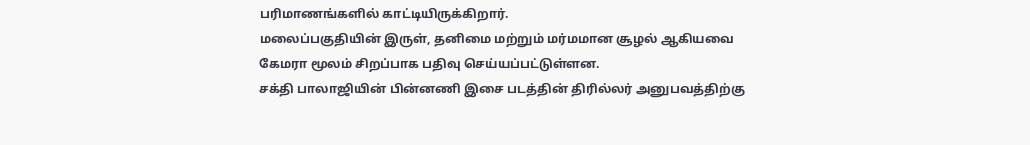பரிமாணங்களில் காட்டியிருக்கிறார்.
மலைப்பகுதியின் இருள், தனிமை மற்றும் மர்மமான சூழல் ஆகியவை கேமரா மூலம் சிறப்பாக பதிவு செய்யப்பட்டுள்ளன.
சக்தி பாலாஜியின் பின்னணி இசை படத்தின் திரில்லர் அனுபவத்திற்கு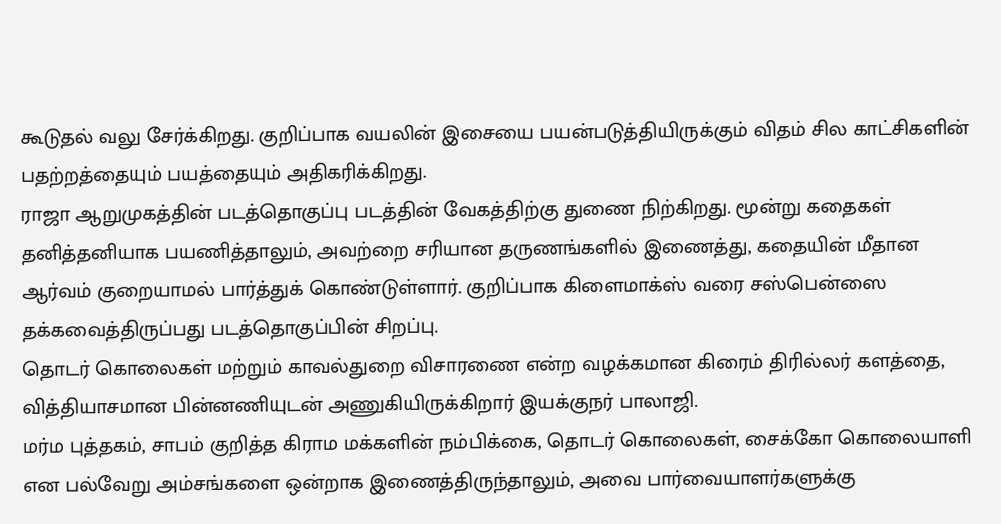கூடுதல் வலு சேர்க்கிறது. குறிப்பாக வயலின் இசையை பயன்படுத்தியிருக்கும் விதம் சில காட்சிகளின் பதற்றத்தையும் பயத்தையும் அதிகரிக்கிறது.
ராஜா ஆறுமுகத்தின் படத்தொகுப்பு படத்தின் வேகத்திற்கு துணை நிற்கிறது. மூன்று கதைகள் தனித்தனியாக பயணித்தாலும், அவற்றை சரியான தருணங்களில் இணைத்து, கதையின் மீதான ஆர்வம் குறையாமல் பார்த்துக் கொண்டுள்ளார். குறிப்பாக கிளைமாக்ஸ் வரை சஸ்பென்ஸை தக்கவைத்திருப்பது படத்தொகுப்பின் சிறப்பு.
தொடர் கொலைகள் மற்றும் காவல்துறை விசாரணை என்ற வழக்கமான கிரைம் திரில்லர் களத்தை, வித்தியாசமான பின்னணியுடன் அணுகியிருக்கிறார் இயக்குநர் பாலாஜி.
மர்ம புத்தகம், சாபம் குறித்த கிராம மக்களின் நம்பிக்கை, தொடர் கொலைகள், சைக்கோ கொலையாளி என பல்வேறு அம்சங்களை ஒன்றாக இணைத்திருந்தாலும், அவை பார்வையாளர்களுக்கு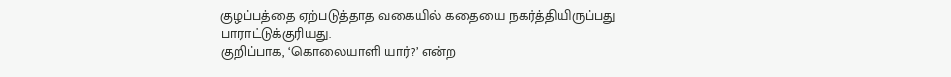குழப்பத்தை ஏற்படுத்தாத வகையில் கதையை நகர்த்தியிருப்பது பாராட்டுக்குரியது.
குறிப்பாக, ‘கொலையாளி யார்?’ என்ற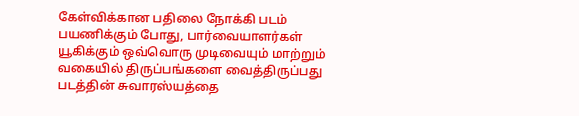கேள்விக்கான பதிலை நோக்கி படம் பயணிக்கும் போது, பார்வையாளர்கள் யூகிக்கும் ஒவ்வொரு முடிவையும் மாற்றும் வகையில் திருப்பங்களை வைத்திருப்பது படத்தின் சுவாரஸ்யத்தை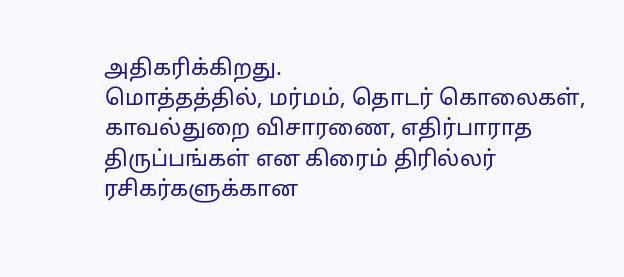அதிகரிக்கிறது.
மொத்தத்தில், மர்மம், தொடர் கொலைகள், காவல்துறை விசாரணை, எதிர்பாராத திருப்பங்கள் என கிரைம் திரில்லர் ரசிகர்களுக்கான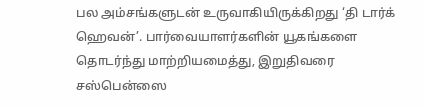பல அம்சங்களுடன் உருவாகியிருக்கிறது ‘தி டார்க் ஹெவன்’. பார்வையாளர்களின் யூகங்களை தொடர்ந்து மாற்றியமைத்து, இறுதிவரை சஸ்பென்ஸை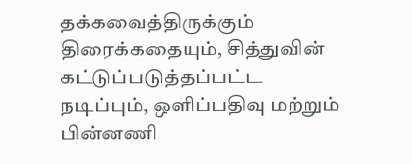தக்கவைத்திருக்கும் திரைக்கதையும், சித்துவின் கட்டுப்படுத்தப்பட்ட நடிப்பும், ஒளிப்பதிவு மற்றும் பின்னணி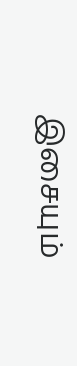இசையும்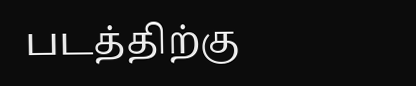படத்திற்கு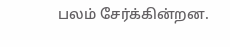பலம் சேர்க்கின்றன.